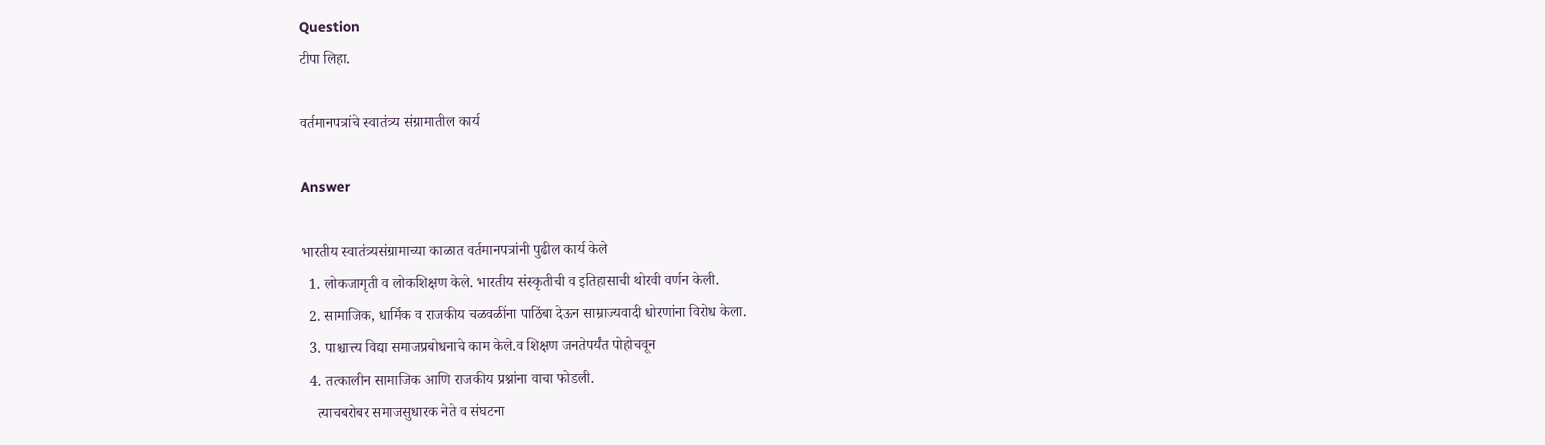Question
टीपा लिहा.

वर्तमानपत्रांचे स्वातंत्र्य संग्रामातील कार्य

Answer

भारतीय स्वातंत्र्यसंग्रामाच्या काळात वर्तमानपत्रांनी पुढील कार्य केले
  1. लोकजागृती व लोकशिक्षण केले. भारतीय संस्कृतीची व इतिहासाची थोरवी वर्णन केली.
  2. सामाजिक, धार्मिक व राजकीय चळवळींना पाठिंबा देऊन साम्राज्यवादी धोरणांना विरोध केला.
  3. पाश्चात्त्य विद्या समाजप्रबोधनाचे काम केले.व शिक्षण जनतेपर्यंत पोहोचवून
  4. तत्कालीन सामाजिक आणि राजकीय प्रश्नांना वाचा फोडली.
    त्याचबरोबर समाजसुधारक नेते व संघटना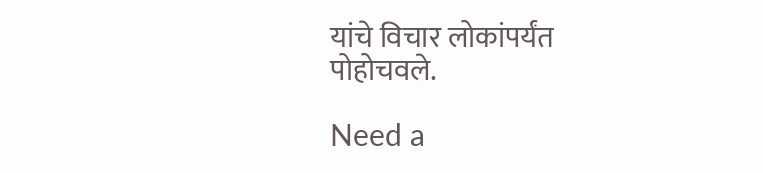यांचे विचार लोकांपर्यंत पोहोचवले.

Need a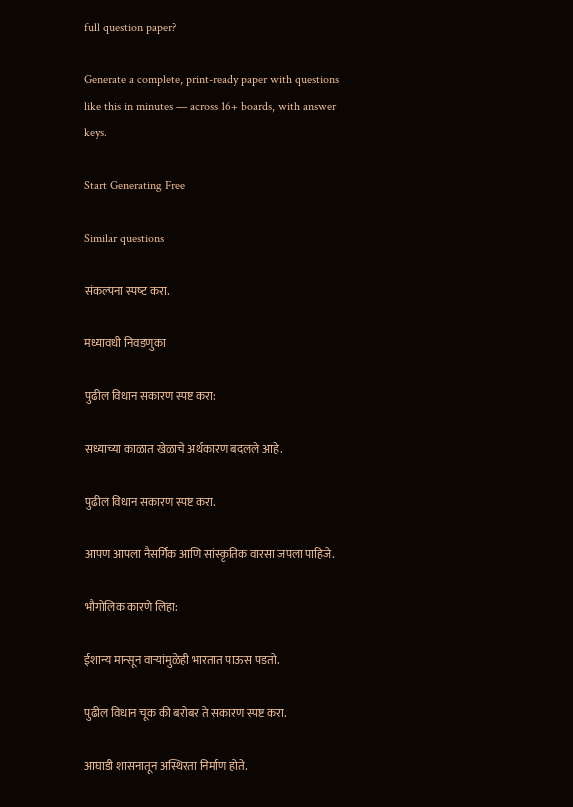full question paper?

Generate a complete, print-ready paper with questions like this in minutes — across 16+ boards, with answer keys.

Start Generating Free

Similar questions

संकल्‍पना स्‍पष्‍ट करा.

मध्यावधी निवडणुका

पुढील विधान सकारण स्पष्ट करा:

सध्याच्या काळात खेळाचे अर्थकारण बदलले आहे.

पुढील विधान सकारण स्पष्ट करा.

आपण आपला नैसर्गिक आणि सांस्कृतिक वारसा जपला पाहिजे.

भौगोलिक कारणे लिहा:

ईशान्य मान्सून वाऱ्यांमुळेही भारतात पाऊस पडतो.

पुढील विधान चूक की बरोबर ते सकारण स्पष्ट करा.

आघाडी शासनातून अस्थिरता निर्माण होते.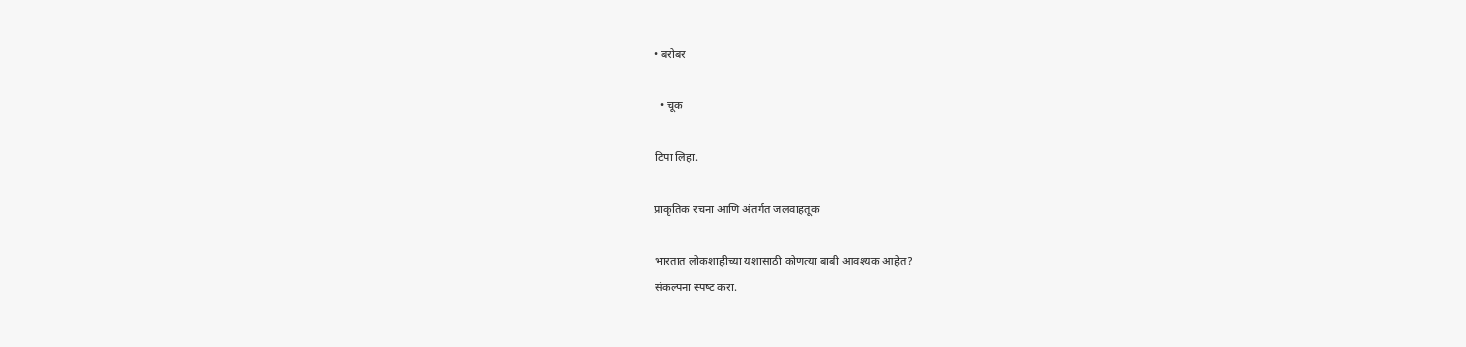• बरोबर

  • चूक

टिपा लिहा.

प्राकृतिक रचना आणि अंतर्गत जलवाहतूक

भारतात लोकशाहीच्या यशासाठी कोणत्या बाबी आवश्यक आहेत?
संकल्‍पना स्‍पष्‍ट करा.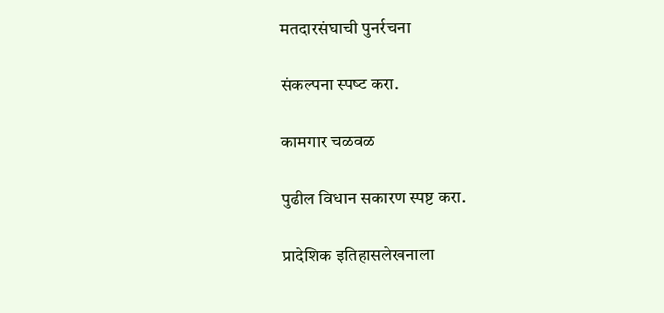मतदारसंघाची पुनर्रचना

संकल्‍पना स्‍पष्‍ट करा.

कामगार चळवळ

पुढील विधान सकारण स्पष्ट करा.

प्रादेशिक इतिहासलेखनाला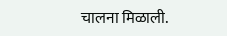चालना मिळाली.